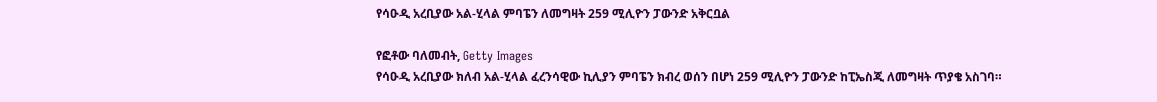የሳዑዲ አረቢያው አል-ሂላል ምባፔን ለመግዛት 259 ሚሊዮን ፓውንድ አቅርቧል

የፎቶው ባለመብት, Getty Images
የሳዑዲ አረቢያው ክለብ አል-ሂላል ፈረንሳዊው ኪሊያን ምባፔን ክብረ ወሰን በሆነ 259 ሚሊዮን ፓውንድ ከፒኤስጂ ለመግዛት ጥያቄ አስገባ።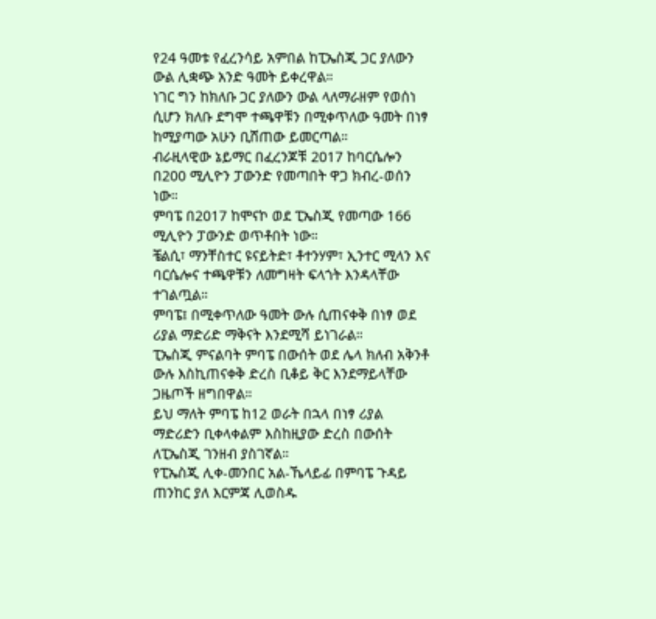የ24 ዓመቱ የፈረንሳይ አምበል ከፒኤስጂ ጋር ያለውን ውል ሊቋጭ አንድ ዓመት ይቀረዋል።
ነገር ግን ከክለቡ ጋር ያለውን ውል ላለማራዘም የወሰነ ሲሆን ክለቡ ደግሞ ተጫዋቹን በሚቀጥለው ዓመት በነፃ ከሚያጣው አሁን ቢሸጠው ይመርጣል።
ብራዚላዊው ኔይማር በፈረንጆቹ 2017 ከባርሴሎን በ200 ሚሊዮን ፓውንድ የመጣበት ዋጋ ክብረ-ወሰን ነው።
ምባፔ በ2017 ከሞናኮ ወደ ፒኤስጂ የመጣው 166 ሚሊዮን ፓውንድ ወጥቶበት ነው።
ቼልሲ፣ ማንቸስተር ዩናይትድ፣ ቶተንሃም፣ ኢንተር ሚላን እና ባርሴሎና ተጫዋቹን ለመግዛት ፍላጎት እንዳላቸው ተገልጧል።
ምባፔ፤ በሚቀጥለው ዓመት ውሉ ሲጠናቀቅ በነፃ ወደ ሪያል ማድሪድ ማቅናት እንደሚሻ ይነገራል።
ፒኤስጂ ምናልባት ምባፔ በውሰት ወደ ሌላ ክለብ አቅንቶ ውሉ እስኪጠናቀቅ ድረስ ቢቆይ ቅር እንደማይላቸው ጋዜጦች ዘግበዋል።
ይህ ማለት ምባፔ ከ12 ወራት በኋላ በነፃ ሪያል ማድሪድን ቢቀላቀልም እስከዚያው ድረስ በውሰት ለፒኤስጂ ገንዘብ ያስገኛል።
የፒኤስጂ ሊቀ-መንበር አል-ኼላይፊ በምባፔ ጉዳይ ጠንከር ያለ እርምጃ ሊወስዱ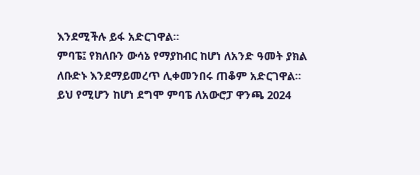እንደሚችሉ ይፋ አድርገዋል።
ምባፔ፤ የክለቡን ውሳኔ የማያከብር ከሆነ ለአንድ ዓመት ያክል ለቡድኑ እንደማይመረጥ ሊቀመንበሩ ጠቆም አድርገዋል።
ይህ የሚሆን ከሆነ ደግሞ ምባፔ ለአውሮፓ ዋንጫ 2024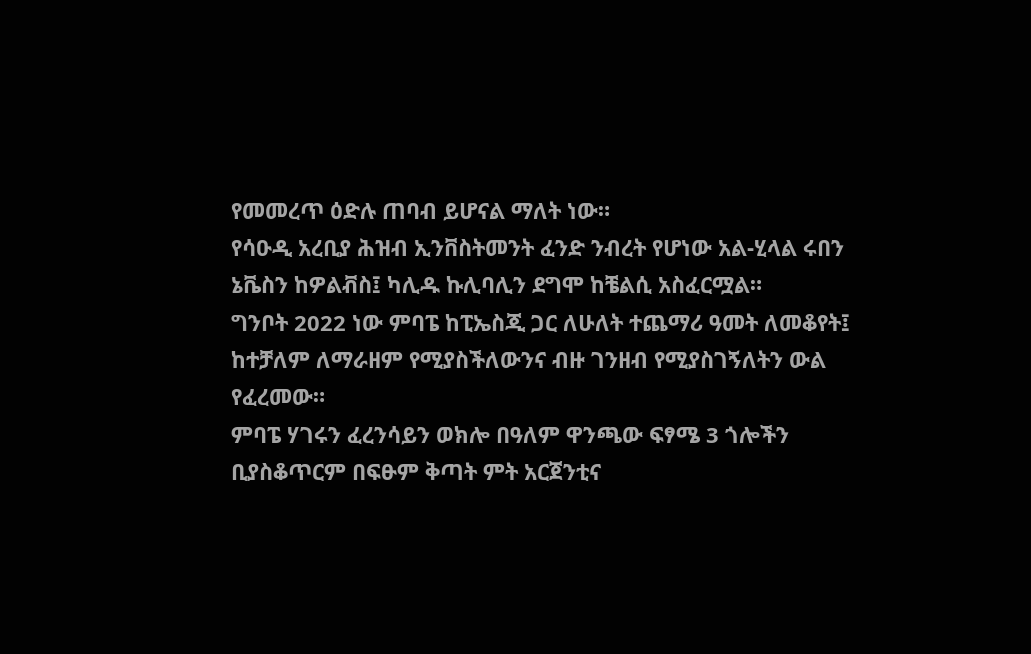የመመረጥ ዕድሉ ጠባብ ይሆናል ማለት ነው።
የሳዑዲ አረቢያ ሕዝብ ኢንቨስትመንት ፈንድ ንብረት የሆነው አል-ሂላል ሩበን ኔቬስን ከዎልቭስ፤ ካሊዱ ኩሊባሊን ደግሞ ከቼልሲ አስፈርሟል።
ግንቦት 2022 ነው ምባፔ ከፒኤስጂ ጋር ለሁለት ተጨማሪ ዓመት ለመቆየት፤ ከተቻለም ለማራዘም የሚያስችለውንና ብዙ ገንዘብ የሚያስገኝለትን ውል የፈረመው።
ምባፔ ሃገሩን ፈረንሳይን ወክሎ በዓለም ዋንጫው ፍፃሜ 3 ጎሎችን ቢያስቆጥርም በፍፁም ቅጣት ምት አርጀንቲና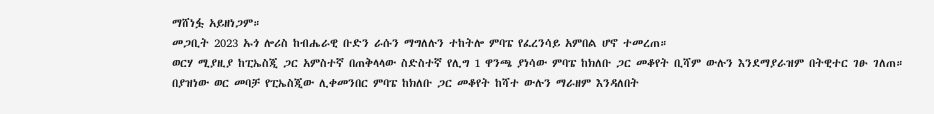ማሸነፏ አይዘነጋም።
መጋቢት 2023 ኡጎ ሎሪስ ከብሔራዊ ቡድን ራሱን ማግለሉን ተከትሎ ምባፔ የፈረንሳይ አምበል ሆኖ ተመረጠ።
ወርሃ ሚያዚያ ከፒኤስጂ ጋር አምስተኛ በጠቅላላው ስድስተኛ የሊግ 1 ዋንጫ ያነሳው ምባፔ ከክለቡ ጋር መቆየት ቢሻም ውሉን እንደማያራዝም በትዊተር ገፁ ገለጠ።
በያዝነው ወር መባቻ የፒኤስጂው ሊቀመንበር ምባፔ ከክለቡ ጋር መቆየት ከሻተ ውሉን ማራዘም እንዳለበት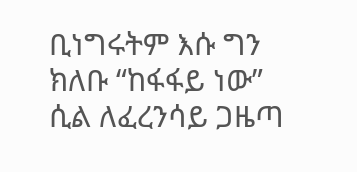ቢነግሩትም እሱ ግን ክለቡ “ከፋፋይ ነው” ሲል ለፈረንሳይ ጋዜጣ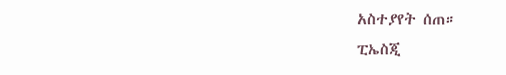አስተያየት ሰጠ።
ፒኤስጂ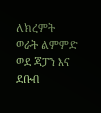ለክረምት ወራት ልምምድ ወደ ጃፓን እና ደቡብ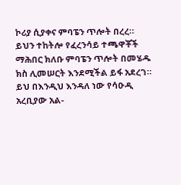ኮሪያ ሲያቀና ምባፔን ጥሎት በረረ።
ይህን ተከትሎ የፈረንሳይ ተጫዋቾች ማሕበር ክለቡ ምባፔን ጥሎት በመሄዱ ክስ ሊመሠርት እንደሚችል ይፋ አደረገ።
ይህ በእንዲህ እንዳለ ነው የሳዑዲ አረቢያው አል-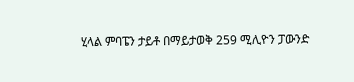ሂላል ምባፔን ታይቶ በማይታወቅ 259 ሚሊዮን ፓውንድ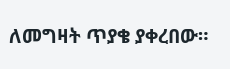ለመግዛት ጥያቄ ያቀረበው።